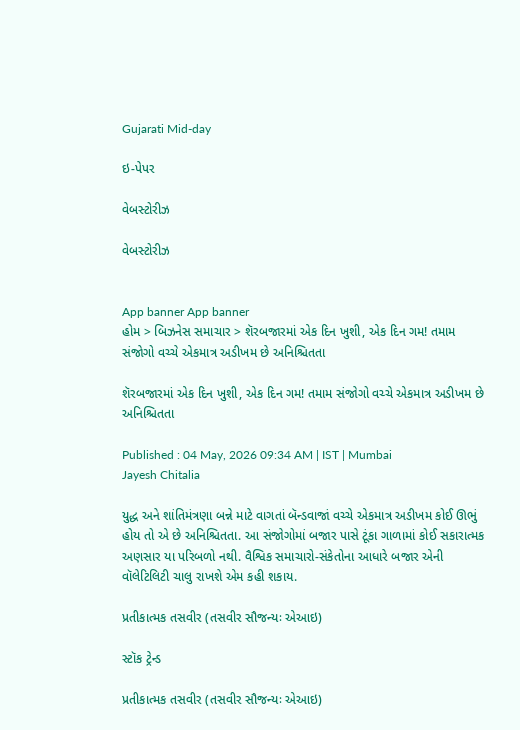Gujarati Mid-day

ઇ-પેપર

વેબસ્ટોરીઝ

વેબસ્ટોરીઝ


App banner App banner
હોમ > બિઝનેસ સમાચાર > શૅરબજારમાં એક દિન ખુશી, એક દિન ગમ! તમામ સંજોગો વચ્ચે એકમાત્ર અડીખમ છે અનિશ્ચિતતા

શૅરબજારમાં એક દિન ખુશી, એક દિન ગમ! તમામ સંજોગો વચ્ચે એકમાત્ર અડીખમ છે અનિશ્ચિતતા

Published : 04 May, 2026 09:34 AM | IST | Mumbai
Jayesh Chitalia

યુદ્ધ અને શાંતિમંત્રણા બન્ને માટે વાગતાં બૅન્ડવાજાં વચ્ચે એકમાત્ર અડીખમ કોઈ ઊભું હોય તો એ છે અનિશ્ચિતતા. આ સંજોગોમાં બજાર પાસે ટૂંકા ગાળામાં કોઈ સકારાત્મક અણસાર યા પરિબળો નથી. વૈશ્વિક સમાચારો-સંકેતોના આધારે બજાર એની વૉલેટિલિટી ચાલુ રાખશે એમ કહી શકાય.

પ્રતીકાત્મક તસવીર (તસવીર સૌજન્યઃ એઆઇ)

સ્ટૉક ટ્રેન્ડ

પ્રતીકાત્મક તસવીર (તસવીર સૌજન્યઃ એઆઇ)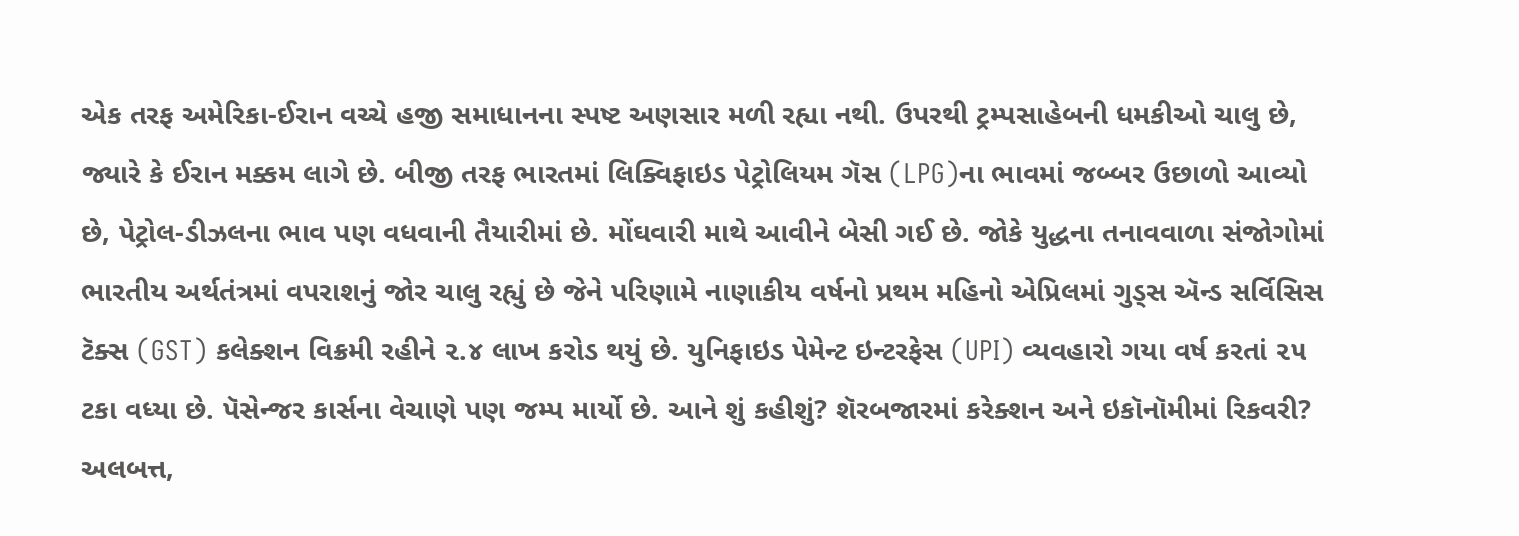એક તરફ અમેરિકા-ઈરાન વચ્ચે હજી સમાધાનના સ્પષ્ટ અણસાર મળી રહ્યા નથી. ઉપરથી ટ્રમ્પસાહેબની ધમકીઓ ચાલુ છે, જ્યારે કે ઈરાન મક્કમ લાગે છે. બીજી તરફ ભારતમાં લિક્વિફાઇડ પેટ્રોલિયમ ગૅસ (LPG)ના ભાવમાં જબ્બર ઉછાળો આવ્યો છે, પેટ્રોલ-ડીઝલના ભાવ પણ વધવાની તૈયારીમાં છે. મોંઘવારી માથે આવીને બેસી ગઈ છે. જોકે યુદ્ધના તનાવવાળા સંજોગોમાં ભારતીય અર્થતંત્રમાં વપરાશનું જોર ચાલુ રહ્યું છે જેને પરિણામે નાણાકીય વર્ષનો પ્રથમ મહિનો એપ્રિલમાં ગુડ્સ ઍન્ડ સર્વિસિસ ટૅક્સ (GST) કલેક્શન વિક્રમી રહીને ૨.૪ લાખ કરોડ થયું છે. યુનિફાઇડ પેમેન્ટ ઇન્ટરફેસ (UPI) વ્યવહારો ગયા વર્ષ કરતાં ૨૫ ટકા વધ્યા છે. પૅસેન્જર કાર્સના વેચાણે પણ જમ્પ માર્યો છે. આને શું કહીશું? શૅરબજારમાં કરેક્શન અને ઇકૉનૉમીમાં રિકવરી? અલબત્ત,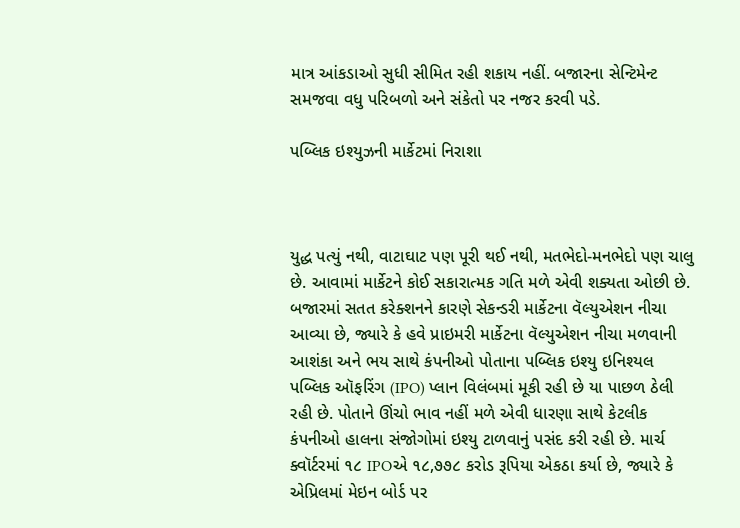માત્ર આંકડાઓ સુધી સીમિત રહી શકાય નહીં. બજારના સેન્ટિમેન્ટ સમજવા વધુ પરિબળો અને સંકેતો પર નજર કરવી પડે.

પબ્લિક ઇશ્યુઝની માર્કેટમાં નિરાશા



યુદ્ધ પત્યું નથી, વાટાઘાટ પણ પૂરી થઈ નથી, મતભેદો-મનભેદો પણ ચાલુ છે. આવામાં માર્કેટને કોઈ સકારાત્મક ગતિ મળે એવી શક્યતા ઓછી છે. બજારમાં સતત કરેક્શનને કારણે સેકન્ડરી માર્કેટના વૅલ્યુએશન નીચા આવ્યા છે, જ્યારે કે હવે પ્રાઇમરી માર્કેટના વૅલ્યુએશન નીચા મળવાની આશંકા અને ભય સાથે કંપનીઓ પોતાના પબ્લિક ઇશ્યુ ઇનિશ્યલ પબ્લિક ઑફરિંગ (IPO) પ્લાન વિલંબમાં મૂકી રહી છે યા પાછળ ઠેલી રહી છે. પોતાને ઊંચો ભાવ નહીં મળે એવી ધારણા સાથે કેટલીક કંપનીઓ હાલના સંજોગોમાં ઇશ્યુ ટાળવાનું પસંદ કરી રહી છે. માર્ચ ક્વૉર્ટરમાં ૧૮ IPOએ ૧૮,૭૭૮ કરોડ રૂપિયા એકઠા કર્યા છે, જ્યારે કે એપ્રિલમાં મેઇન બોર્ડ પર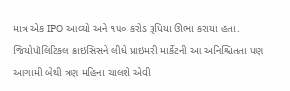માત્ર એક IPO આવ્યો અને ૧૫૦ કરોડ રૂપિયા ઊભા કરાયા હતા. જિયોપૉલિટિકલ ક્રાઇસિસને લીધે પ્રાઇમરી માર્કેટની આ અનિશ્ચિતતા પણ આગામી બેથી ત્રણ મહિના ચાલશે એવી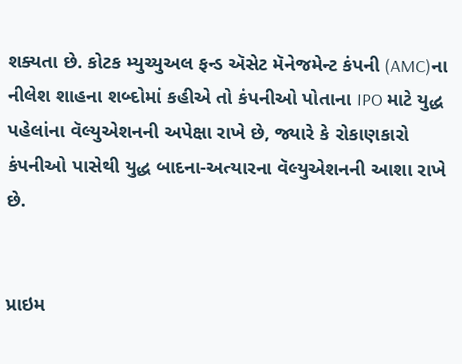શક્યતા છે. કોટક મ્યુચ્યુઅલ ફન્ડ ઍસેટ મૅનેજમેન્ટ કંપની (AMC)ના નીલેશ શાહના શબ્દોમાં કહીએ તો કંપનીઓ પોતાના IPO માટે યુદ્ધ પહેલાંના વૅલ્યુએશનની અપેક્ષા રાખે છે, જ્યારે કે રોકાણકારો કંપનીઓ પાસેથી યુદ્ધ બાદના-અત્યારના વૅલ્યુએશનની આશા રાખે છે.


પ્રાઇમ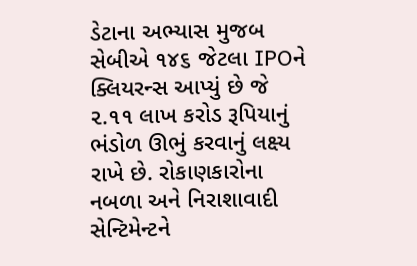ડેટાના અભ્યાસ મુજબ સેબીએ ૧૪૬ જેટલા IPOને ક્લિયરન્સ આપ્યું છે જે ૨.૧૧ લાખ કરોડ રૂપિયાનું ભંડોળ ઊભું કરવાનું લક્ષ્ય રાખે છે. રોકાણકારોના નબળા અને નિરાશાવાદી સેન્ટિમેન્ટને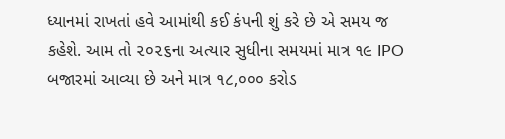ધ્યાનમાં રાખતાં હવે આમાંથી કઈ કંપની શું કરે છે એ સમય જ કહેશે. આમ તો ૨૦૨૬ના અત્યાર સુધીના સમયમાં માત્ર ૧૯ IPO બજારમાં આવ્યા છે અને માત્ર ૧૮,૦૦૦ કરોડ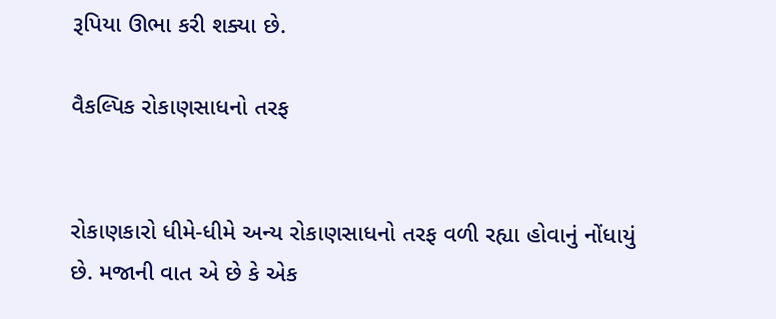રૂપિયા ઊભા કરી શક્યા છે.

વૈકલ્પિક રોકાણસાધનો તરફ


રોકાણકારો ધીમે-ધીમે અન્ય રોકાણસાધનો તરફ વળી રહ્યા હોવાનું નોંધાયું છે. મજાની વાત એ છે કે એક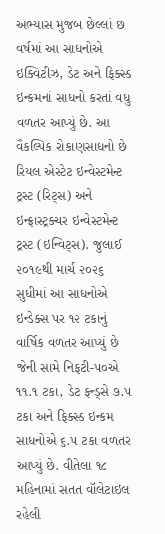અભ્યાસ મુજબ છેલ્લાં છ વર્ષમાં આ સાધનોએ ઇક્વિટીઝ, ડેટ અને ફિક્સ્ડ ઇન્કમનાં સાધનો કરતાં વધુ વળતર આપ્યું છે. આ વૈકલ્પિક રોકાણસાધનો છે રિયલ એસ્ટેટ ઇન્વેસ્ટમેન્ટ ટ્રસ્ટ (રિટ્સ) અને ઇન્ફ્રાસ્ટ્રક્ચર ઇન્વેસ્ટમેન્ટ ટ્રસ્ટ (ઇન્વિટ્સ). જુલાઈ ૨૦૧૯થી માર્ચ ૨૦૨૬ સુધીમાં આ સાધનોએ ઇન્ડેક્સ પર ૧૨ ટકાનું વાર્ષિક વળતર આપ્યું છે જેની સામે નિફટી-૫૦એ ૧૧.૧ ટકા, ડેટ ફન્ડ્સે ૭.૫ ટકા અને ફિક્સ્ડ ઇન્કમ સાધનોએ ૬.૫ ટકા વળતર આપ્યું છે. વીતેલા ૧૮ મહિનામાં સતત વૉલેટાઇલ રહેલી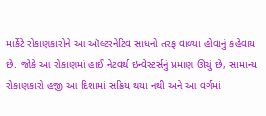માર્કેટે રોકાણકારોને આ ઑલ્ટરનેટિવ સાધનો તરફ વાળ્યા હોવાનું કહેવાય છે. જોકે આ રોકાણમાં હાઈ નેટવર્થ ઇન્વેસ્ટર્સનું પ્રમાણ ઊચું છે, સામાન્ય રોકાણકારો હજી આ દિશામાં સક્રિય થયા નથી અને આ વર્ગમાં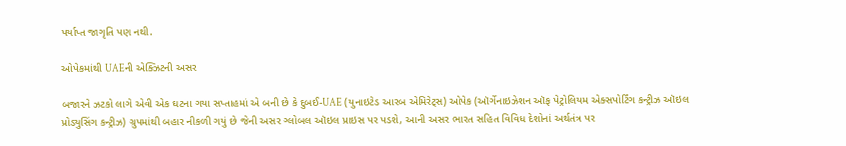પર્યાપ્ત જાગૃતિ પણ નથી.

ઓપેકમાંથી UAEની એક્ઝિટની અસર

બજારને ઝટકો લાગે એવી એક ઘટના ગયા સપ્તાહમાં એ બની છે કે દુબઈ-UAE (યુનાઇટેડ આરબ એમિરેટ્સ) ઓપેક (ઑર્ગેનાઇઝેશન ઑફ પેટ્રોલિયમ એક્સપોર્ટિંગ કન્ટ્રીઝ ઑઇલ પ્રોડ્યુસિંગ કન્ટ્રીઝ) ગ્રુપમાંથી બહાર નીકળી ગયું છે જેની અસર ગ્લોબલ ઑઇલ પ્રાઇસ પર પડશે, આની અસર ભારત સહિત વિવિધ દેશોનાં અર્થતંત્ર પર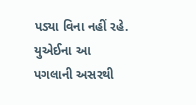પડ્યા વિના નહીં રહે. યુએઈના આ પગલાની અસરથી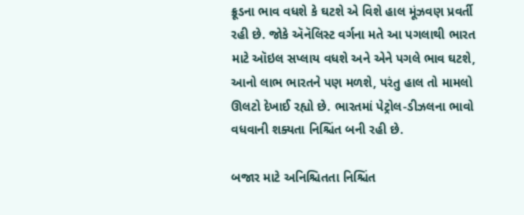ક્રૂડના ભાવ વધશે કે ઘટશે એ વિશે હાલ મૂંઝવણ પ્રવર્તી રહી છે. જોકે ઍનૅલિસ્ટ વર્ગના મતે આ પગલાથી ભારત માટે ઑઇલ સપ્લાય વધશે અને એને પગલે ભાવ ઘટશે, આનો લાભ ભારતને પણ મળશે, પરંતુ હાલ તો મામલો ઊલટો દેખાઈ રહ્યો છે. ભારતમાં પેટ્રોલ-ડીઝલના ભાવો વધવાની શક્યતા નિશ્ચિંત બની રહી છે.

બજાર માટે અનિશ્ચિતતા નિશ્ચિંત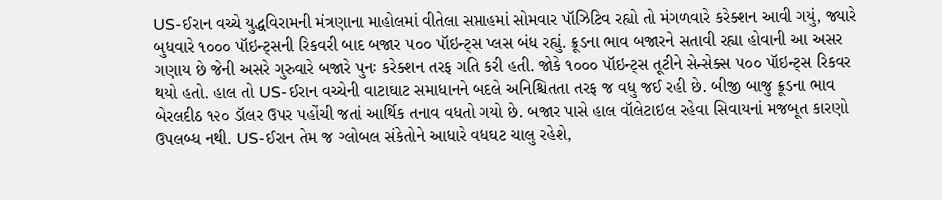US-ઈરાન વચ્ચે યુદ્ધવિરામની મંત્રણાના માહોલમાં વીતેલા સપ્તાહમાં સોમવાર પૉઝિટિવ રહ્યો તો મંગળવારે કરેક્શન આવી ગયું, જ્યારે બુધવારે ૧૦૦૦ પૉઇન્ટ્સની રિકવરી બાદ બજાર ૫૦૦ પૉઇન્ટ્સ પ્લસ બંધ રહ્યું. ક્રૂડના ભાવ બજારને સતાવી રહ્યા હોવાની આ અસર ગણાય છે જેની અસરે ગુરુવારે બજારે પુનઃ કરેક્શન તરફ ગતિ કરી હતી. જોકે ૧૦૦૦ પૉઇન્ટ્સ તૂટીને સેન્સેક્સ ૫૦૦ પૉઇન્ટ્સ રિકવર થયો હતો. હાલ તો US-ઈરાન વચ્ચેની વાટાઘાટ સમાધાનને બદલે અનિશ્ચિતતા તરફ જ વધુ જઈ રહી છે. બીજી બાજુ ક્રૂડના ભાવ બેરલદીઠ ૧૨૦ ડૉલર ઉપર પહોંચી જતાં આર્થિક તનાવ વધતો ગયો છે. બજાર પાસે હાલ વૉલેટાઇલ રહેવા સિવાયનાં મજબૂત કારણો ઉપલબ્ધ નથી. US-ઈરાન તેમ જ ગ્લોબલ સંકેતોને આધારે વધઘટ ચાલુ રહેશે,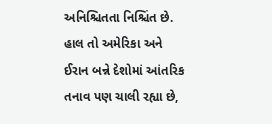અનિશ્ચિતતા નિશ્ચિંત છે. હાલ તો અમેરિકા અને ઈરાન બન્ને દેશોમાં આંતરિક તનાવ પણ ચાલી રહ્યા છે,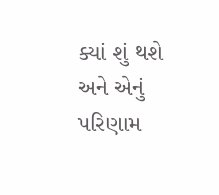ક્યાં શું થશે અને એનું પરિણામ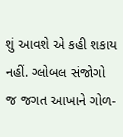શું આવશે એ કહી શકાય નહીં. ગ્લોબલ સંજોગો જ જગત આખાને ગોળ-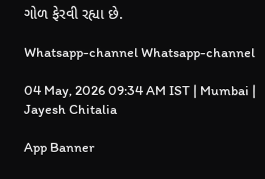ગોળ ફેરવી રહ્યા છે.

Whatsapp-channel Whatsapp-channel

04 May, 2026 09:34 AM IST | Mumbai | Jayesh Chitalia

App Banner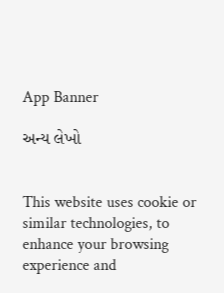App Banner

અન્ય લેખો


This website uses cookie or similar technologies, to enhance your browsing experience and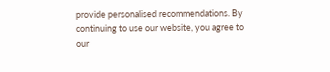provide personalised recommendations. By continuing to use our website, you agree to our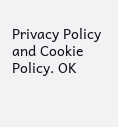Privacy Policy and Cookie Policy. OK